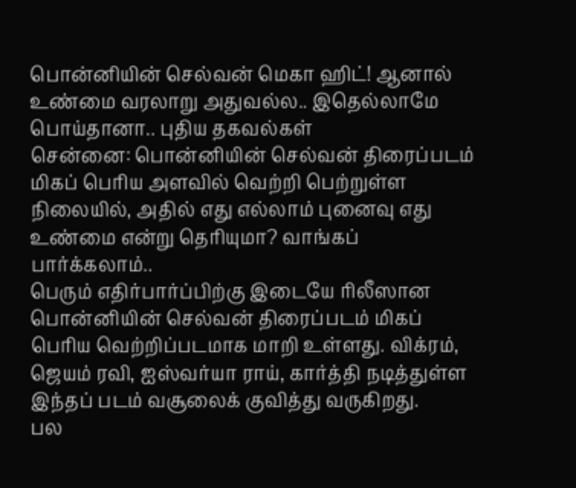பொன்னியின் செல்வன் மெகா ஹிட்! ஆனால் உண்மை வரலாறு அதுவல்ல.. இதெல்லாமே பொய்தானா.. புதிய தகவல்கள்
சென்னை: பொன்னியின் செல்வன் திரைப்படம் மிகப் பெரிய அளவில் வெற்றி பெற்றுள்ள நிலையில், அதில் எது எல்லாம் புனைவு எது உண்மை என்று தெரியுமா? வாங்கப் பார்க்கலாம்..
பெரும் எதிர்பார்ப்பிற்கு இடையே ரிலீஸான பொன்னியின் செல்வன் திரைப்படம் மிகப் பெரிய வெற்றிப்படமாக மாறி உள்ளது. விக்ரம், ஜெயம் ரவி, ஐஸ்வர்யா ராய், கார்த்தி நடித்துள்ள இந்தப் படம் வசூலைக் குவித்து வருகிறது.
பல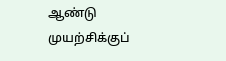ஆண்டு முயற்சிக்குப்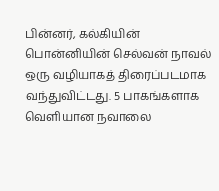பின்னர், கல்கியின் பொன்னியின் செல்வன் நாவல் ஒரு வழியாகத் திரைப்படமாக வந்துவிட்டது. 5 பாகங்களாக வெளியான நவாலை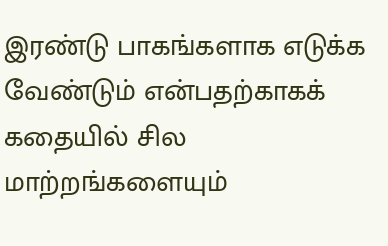இரண்டு பாகங்களாக எடுக்க வேண்டும் என்பதற்காகக் கதையில் சில மாற்றங்களையும்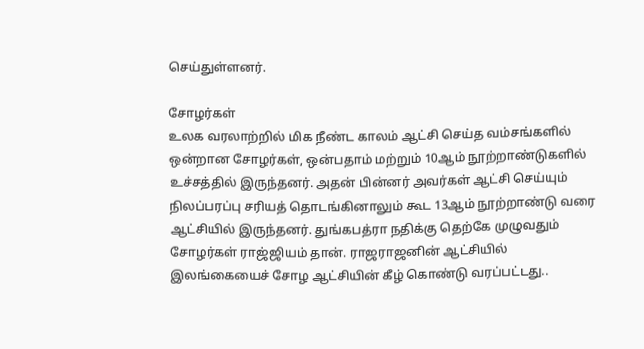செய்துள்ளனர்.

சோழர்கள்
உலக வரலாற்றில் மிக நீண்ட காலம் ஆட்சி செய்த வம்சங்களில் ஒன்றான சோழர்கள், ஒன்பதாம் மற்றும் 10ஆம் நூற்றாண்டுகளில் உச்சத்தில் இருந்தனர். அதன் பின்னர் அவர்கள் ஆட்சி செய்யும் நிலப்பரப்பு சரியத் தொடங்கினாலும் கூட 13ஆம் நூற்றாண்டு வரை ஆட்சியில் இருந்தனர். துங்கபத்ரா நதிக்கு தெற்கே முழுவதும் சோழர்கள் ராஜ்ஜியம் தான். ராஜராஜனின் ஆட்சியில் இலங்கையைச் சோழ ஆட்சியின் கீழ் கொண்டு வரப்பட்டது..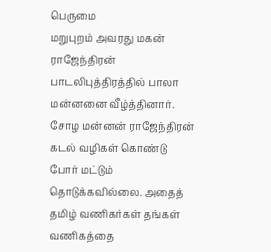பெருமை
மறுபுறம் அவரது மகன் ராஜேந்திரன் பாடலிபுத்திரத்தில் பாலா மன்னனை வீழ்த்தினார். சோழ மன்னன் ராஜேந்திரன் கடல் வழிகள் கொண்டு போர் மட்டும் தொடுக்கவில்லை. அதைத் தமிழ் வணிகர்கள் தங்கள் வணிகத்தை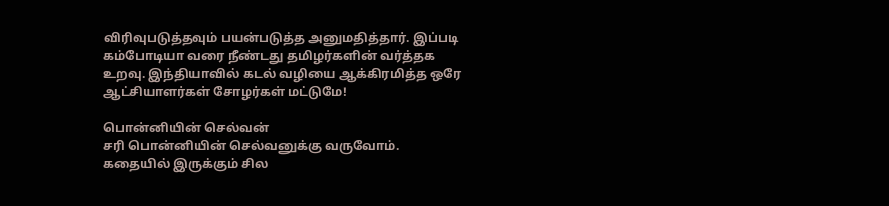விரிவுபடுத்தவும் பயன்படுத்த அனுமதித்தார். இப்படி கம்போடியா வரை நீண்டது தமிழர்களின் வர்த்தக உறவு. இந்தியாவில் கடல் வழியை ஆக்கிரமித்த ஒரே ஆட்சியாளர்கள் சோழர்கள் மட்டுமே!

பொன்னியின் செல்வன்
சரி பொன்னியின் செல்வனுக்கு வருவோம். கதையில் இருக்கும் சில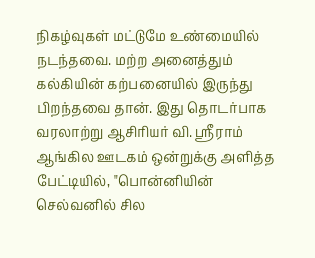நிகழ்வுகள் மட்டுமே உண்மையில் நடந்தவை. மற்ற அனைத்தும் கல்கியின் கற்பனையில் இருந்து பிறந்தவை தான். இது தொடர்பாக வரலாற்று ஆசிரியர் வி. ஸ்ரீராம் ஆங்கில ஊடகம் ஒன்றுக்கு அளித்த பேட்டியில், "பொன்னியின் செல்வனில் சில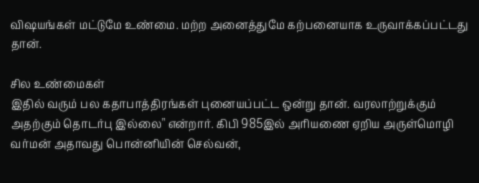விஷயங்கள் மட்டுமே உண்மை. மற்ற அனைத்துமே கற்பனையாக உருவாக்கப்பட்டது தான்.

சில உண்மைகள்
இதில் வரும் பல கதாபாத்திரங்கள் புனையப்பட்ட ஒன்று தான். வரலாற்றுக்கும் அதற்கும் தொடர்பு இல்லை" என்றார். கிபி 985இல் அரியணை ஏறிய அருள்மொழி வர்மன் அதாவது பொன்னியின் செல்வன்,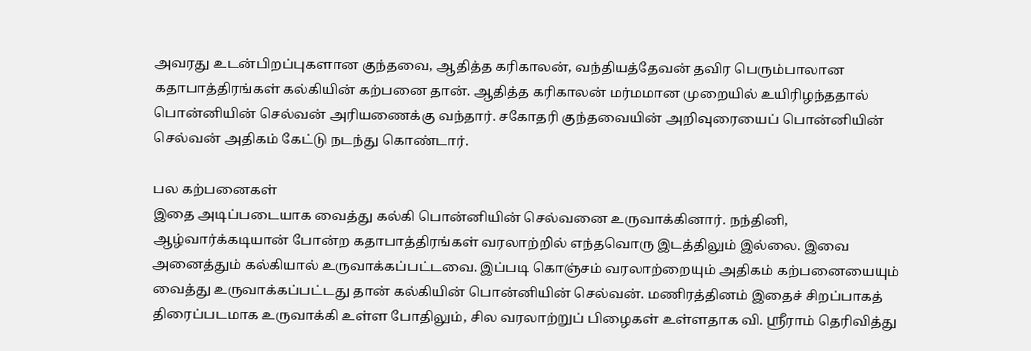அவரது உடன்பிறப்புகளான குந்தவை, ஆதித்த கரிகாலன், வந்தியத்தேவன் தவிர பெரும்பாலான கதாபாத்திரங்கள் கல்கியின் கற்பனை தான். ஆதித்த கரிகாலன் மர்மமான முறையில் உயிரிழந்ததால் பொன்னியின் செல்வன் அரியணைக்கு வந்தார். சகோதரி குந்தவையின் அறிவுரையைப் பொன்னியின் செல்வன் அதிகம் கேட்டு நடந்து கொண்டார்.

பல கற்பனைகள்
இதை அடிப்படையாக வைத்து கல்கி பொன்னியின் செல்வனை உருவாக்கினார். நந்தினி, ஆழ்வார்க்கடியான் போன்ற கதாபாத்திரங்கள் வரலாற்றில் எந்தவொரு இடத்திலும் இல்லை. இவை அனைத்தும் கல்கியால் உருவாக்கப்பட்டவை. இப்படி கொஞ்சம் வரலாற்றையும் அதிகம் கற்பனையையும் வைத்து உருவாக்கப்பட்டது தான் கல்கியின் பொன்னியின் செல்வன். மணிரத்தினம் இதைச் சிறப்பாகத் திரைப்படமாக உருவாக்கி உள்ள போதிலும், சில வரலாற்றுப் பிழைகள் உள்ளதாக வி. ஸ்ரீராம் தெரிவித்து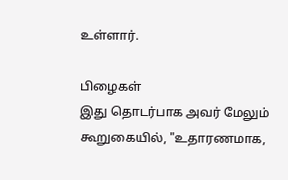உள்ளார்.

பிழைகள்
இது தொடர்பாக அவர் மேலும் கூறுகையில், "உதாரணமாக,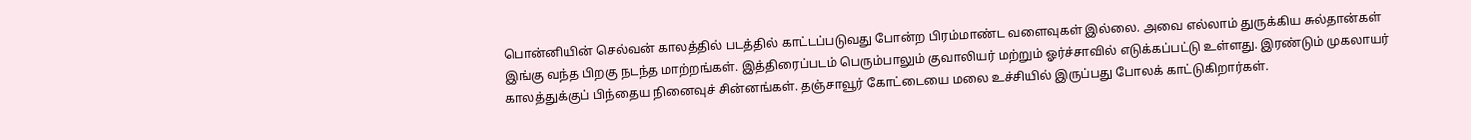பொன்னியின் செல்வன் காலத்தில் படத்தில் காட்டப்படுவது போன்ற பிரம்மாண்ட வளைவுகள் இல்லை. அவை எல்லாம் துருக்கிய சுல்தான்கள் இங்கு வந்த பிறகு நடந்த மாற்றங்கள். இத்திரைப்படம் பெரும்பாலும் குவாலியர் மற்றும் ஓர்ச்சாவில் எடுக்கப்பட்டு உள்ளது. இரண்டும் முகலாயர் காலத்துக்குப் பிந்தைய நினைவுச் சின்னங்கள். தஞ்சாவூர் கோட்டையை மலை உச்சியில் இருப்பது போலக் காட்டுகிறார்கள்.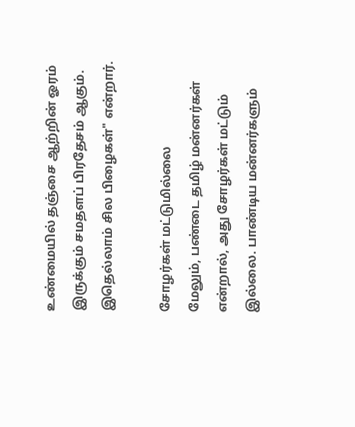உண்மையில் தஞ்சை ஆற்றின் ஓரம் இருக்கும் சமதளப் பிரதேசம் ஆகும். இதெல்லாம் சில பிழைகள்" என்றார்.

சோழர்கள் மட்டுமில்லை
மேலும், பண்டை தமிழ் மன்னர்கள் என்றால், அது சோழர்கள் மட்டும் இல்லை. பாண்டிய மன்னர்களும்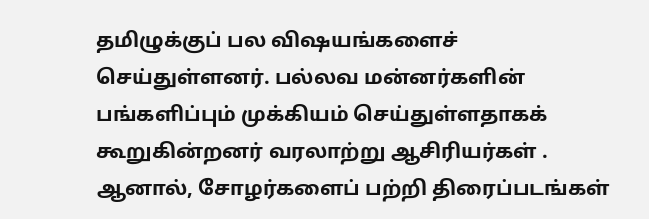தமிழுக்குப் பல விஷயங்களைச் செய்துள்ளனர். பல்லவ மன்னர்களின் பங்களிப்பும் முக்கியம் செய்துள்ளதாகக் கூறுகின்றனர் வரலாற்று ஆசிரியர்கள் . ஆனால், சோழர்களைப் பற்றி திரைப்படங்கள்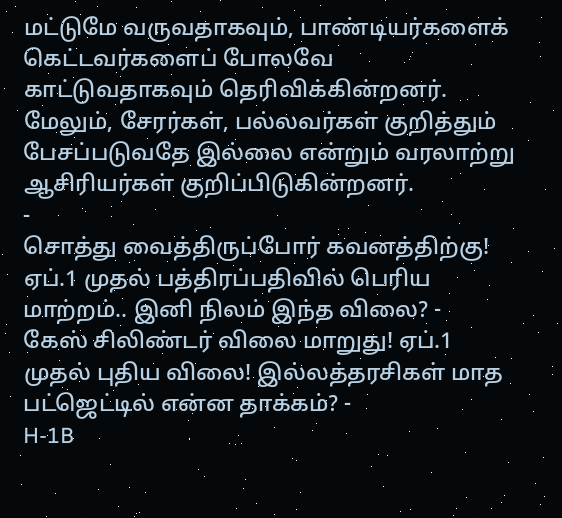மட்டுமே வருவதாகவும், பாண்டியர்களைக் கெட்டவர்களைப் போலவே காட்டுவதாகவும் தெரிவிக்கின்றனர். மேலும், சேரர்கள், பல்லவர்கள் குறித்தும் பேசப்படுவதே இல்லை என்றும் வரலாற்று ஆசிரியர்கள் குறிப்பிடுகின்றனர்.
-
சொத்து வைத்திருப்போர் கவனத்திற்கு! ஏப்.1 முதல் பத்திரப்பதிவில் பெரிய மாற்றம்.. இனி நிலம் இந்த விலை? -
கேஸ் சிலிண்டர் விலை மாறுது! ஏப்.1 முதல் புதிய விலை! இல்லத்தரசிகள் மாத பட்ஜெட்டில் என்ன தாக்கம்? -
H-1B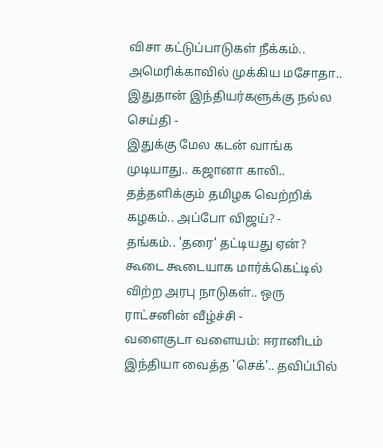விசா கட்டுப்பாடுகள் நீக்கம்.. அமெரிக்காவில் முக்கிய மசோதா.. இதுதான் இந்தியர்களுக்கு நல்ல செய்தி -
இதுக்கு மேல கடன் வாங்க முடியாது.. கஜானா காலி.. தத்தளிக்கும் தமிழக வெற்றிக் கழகம்.. அப்போ விஜய்? -
தங்கம்.. 'தரை' தட்டியது ஏன்? கூடை கூடையாக மார்க்கெட்டில் விற்ற அரபு நாடுகள்.. ஒரு ராட்சனின் வீழ்ச்சி -
வளைகுடா வளையம்: ஈரானிடம் இந்தியா வைத்த 'செக்'.. தவிப்பில்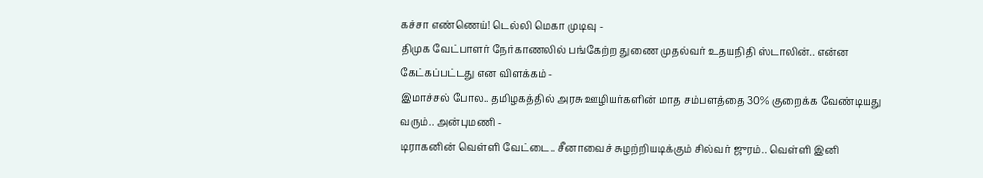கச்சா எண்ணெய்! டெல்லி மெகா முடிவு -
திமுக வேட்பாளர் நேர்காணலில் பங்கேற்ற துணை முதல்வர் உதயநிதி ஸ்டாலின்.. என்ன கேட்கப்பட்டது என விளக்கம் -
இமாச்சல் போல.. தமிழகத்தில் அரசு ஊழியர்களின் மாத சம்பளத்தை 30% குறைக்க வேண்டியது வரும்.. அன்புமணி -
டிராகனின் வெள்ளி வேட்டை.. சீனாவைச் சுழற்றியடிக்கும் சில்வர் ஜுரம்.. வெள்ளி இனி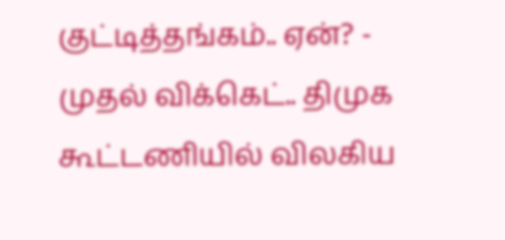குட்டித்தங்கம்.. ஏன்? -
முதல் விக்கெட்.. திமுக கூட்டணியில் விலகிய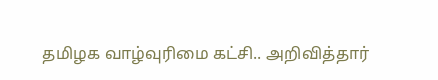தமிழக வாழ்வுரிமை கட்சி.. அறிவித்தார்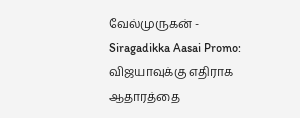வேல்முருகன் -
Siragadikka Aasai Promo: விஜயாவுக்கு எதிராக ஆதாரத்தை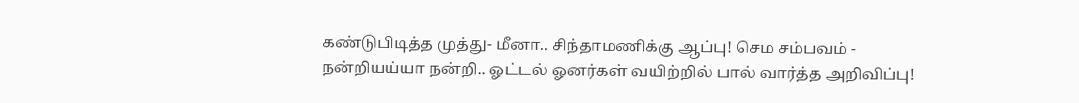கண்டுபிடித்த முத்து- மீனா.. சிந்தாமணிக்கு ஆப்பு! செம சம்பவம் -
நன்றியய்யா நன்றி.. ஓட்டல் ஓனர்கள் வயிற்றில் பால் வார்த்த அறிவிப்பு!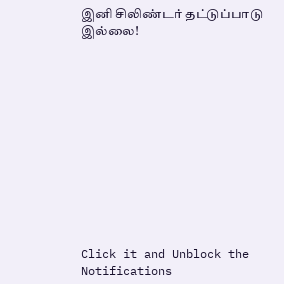இனி சிலிண்டர் தட்டுப்பாடு இல்லை!












Click it and Unblock the Notifications